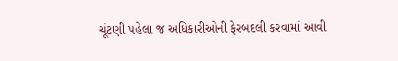ચૂંટણી પહેલા જ અધિકારીઓની ફેરબદલી કરવામાં આવી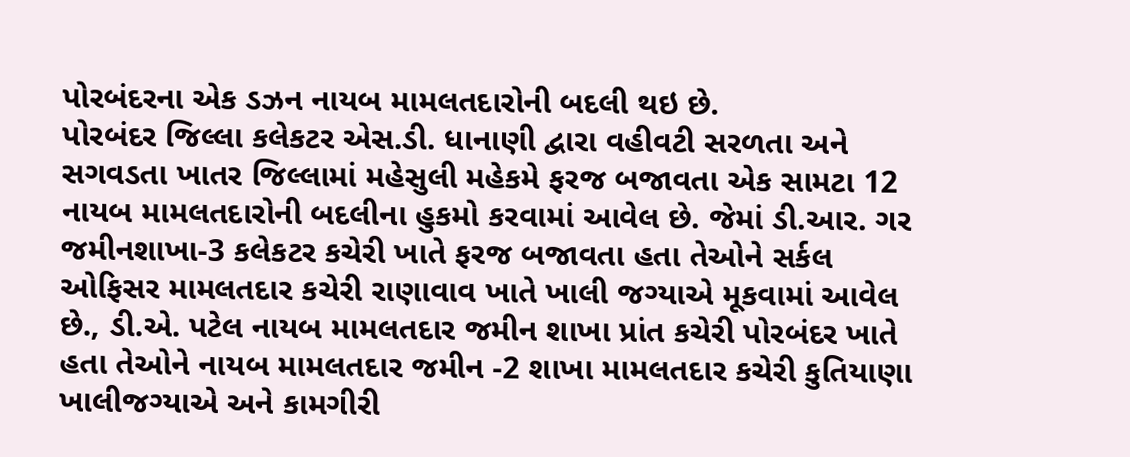પોરબંદરના એક ડઝન નાયબ મામલતદારોની બદલી થઇ છે.
પોરબંદર જિલ્લા કલેકટર એસ.ડી. ધાનાણી દ્વારા વહીવટી સરળતા અને સગવડતા ખાતર જિલ્લામાં મહેસુલી મહેકમે ફરજ બજાવતા એક સામટા 12 નાયબ મામલતદારોની બદલીના હુકમો કરવામાં આવેલ છે. જેમાં ડી.આર. ગર જમીનશાખા-3 કલેકટર કચેરી ખાતે ફરજ બજાવતા હતા તેઓને સર્કલ ઓફિસર મામલતદાર કચેરી રાણાવાવ ખાતે ખાલી જગ્યાએ મૂકવામાં આવેલ છે., ડી.એ. પટેલ નાયબ મામલતદાર જમીન શાખા પ્રાંત કચેરી પોરબંદર ખાતે હતા તેઓને નાયબ મામલતદાર જમીન -2 શાખા મામલતદાર કચેરી કુતિયાણા ખાલીજગ્યાએ અને કામગીરી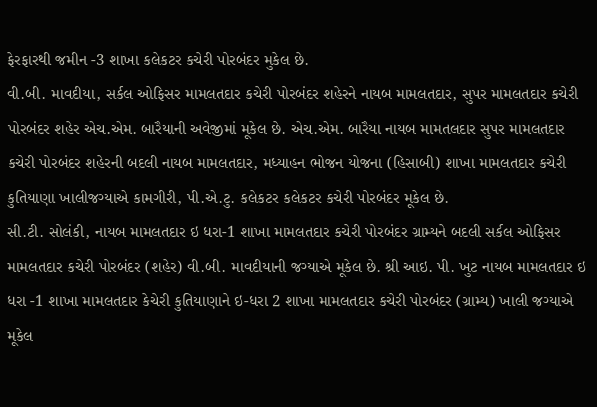ફેરફારથી જમીન -3 શાખા કલેકટર કચેરી પોરબંદર મુકેલ છે.
વી.બી. માવદીયા, સર્કલ ઓફિસર મામલતદાર કચેરી પોરબંદર શહેરને નાયબ મામલતદાર, સુપર મામલતદાર કચેરી પોરબંદર શહેર એચ.એમ. બારૈયાની અવેજીમાં મૂકેલ છે. એચ.એમ. બારૈયા નાયબ મામતલદાર સુપર મામલતદાર કચેરી પોરબંદર શહેરની બદલી નાયબ મામલતદાર, મધ્યાહન ભોજન યોજના (હિસાબી) શાખા મામલતદાર કચેરી કુતિયાણા ખાલીજગ્યાએ કામગીરી, પી.એ.ટુ. કલેકટર કલેકટર કચેરી પોરબંદર મૂકેલ છે.
સી.ટી. સોલંકી, નાયબ મામલતદાર ઇ ધરા-1 શાખા મામલતદાર કચેરી પોરબંદર ગ્રામ્યને બદલી સર્કલ ઓફિસર મામલતદાર કચેરી પોરબંદર (શહેર) વી.બી. માવદીયાની જગ્યાએ મૂકેલ છે. શ્રી આઇ. પી. ખુટ નાયબ મામલતદાર ઇ ધરા -1 શાખા મામલતદાર કેચેરી કુતિયાણાને ઇ-ધરા 2 શાખા મામલતદાર કચેરી પોરબંદર (ગ્રામ્ય) ખાલી જગ્યાએ મૂકેલ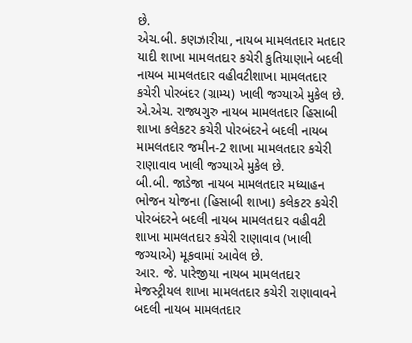છે.
એચ.બી. કણઝારીયા, નાયબ મામલતદાર મતદાર યાદી શાખા મામલતદાર કચેરી કુતિયાણાને બદલી નાયબ મામલતદાર વહીવટીશાખા મામલતદાર કચેરી પોરબંદર (ગ્રામ્ય) ખાલી જગ્યાએ મુકેલ છે.
એ.એચ. રાજ્યગુરુ નાયબ મામલતદાર હિસાબી શાખા કલેકટર કચેરી પોરબંદરને બદલી નાયબ મામલતદાર જમીન-2 શાખા મામલતદાર કચેરી રાણાવાવ ખાલી જગ્યાએ મુકેલ છે.
બી.બી. જાડેજા નાયબ મામલતદાર મધ્યાહન ભોજન યોજના (હિસાબી શાખા) કલેકટર કચેરી પોરબંદરને બદલી નાયબ મામલતદાર વહીવટી શાખા મામલતદાર કચેરી રાણાવાવ (ખાલી જગ્યાએ) મૂકવામાં આવેલ છે.
આર. જે. પારેજીયા નાયબ મામલતદાર મેજસ્ટ્રીયલ શાખા મામલતદાર કચેરી રાણાવાવને બદલી નાયબ મામલતદાર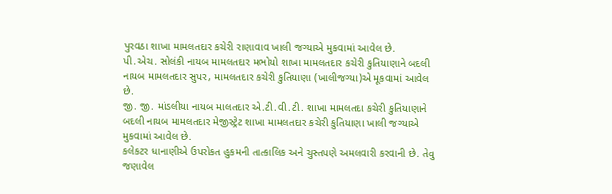પુરવઠા શાખા મામલતદાર કચેરી રાણાવાવ ખાલી જગ્યાએ મુકવામાં આવેલ છે.
પી.એચ. સોલંકી નાયબ મામલતદાર મભોયો શાખા મામલતદાર કચેરી કુતિયાણાને બદલી નાયબ મામલતદાર સુપર, મામલતદાર કચેરી કુતિયાણા (ખાલીજગ્યા)એ મૂકવામાં આવેલ છે.
જી. જી. માંડલીયા નાયબ માલતદાર એ.ટી.વી.ટી. શાખા મામલતદા કચેરી કુતિયાણાને બદલી નાયબ મામલતદાર મેજીસ્ટ્રેટ શાખા મામલતદાર કચેરી કુતિયાણા ખાલી જગ્યાએ મુકવામાં આવેલ છે.
કલેકટર ધાનાણીએ ઉપરોકત હુકમની તાત્કાલિક અને ચુસ્તપણે અમલવારી કરવાની છે. તેવુ જણાવેલ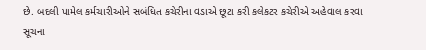છે. બદલી પામેલ કર્મચારીઓને સબંધિત કચેરીના વડાએ છૂટા કરી કલેકટર કચેરીએ અહેવાલ કરવા સૂચના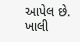આપેલ છે.
ખાલી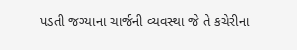પડતી જગ્યાના ચાર્જની વ્યવસ્થા જે તે કચેરીના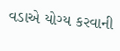વડાએ યોગ્ય કરવાની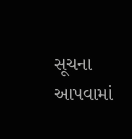સૂચના આપવામાં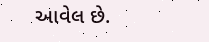આવેલ છે.